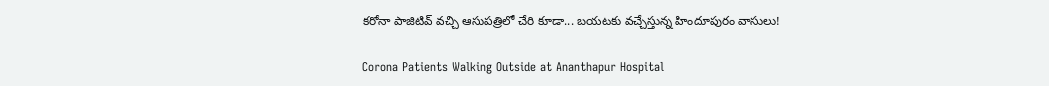కరోనా పాజిటివ్ వచ్చి ఆసుపత్రిలో చేరి కూడా... బయటకు వచ్చేస్తున్న హిందూపురం వాసులు!

Corona Patients Walking Outside at Ananthapur Hospital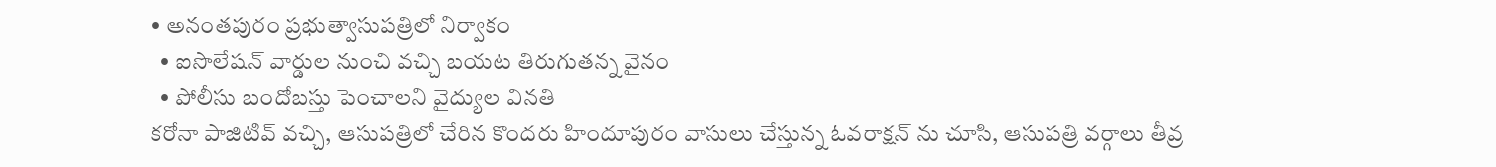• అనంతపురం ప్రభుత్వాసుపత్రిలో నిర్వాకం
  • ఐసొలేషన్ వార్డుల నుంచి వచ్చి బయట తిరుగుతన్న వైనం
  • పోలీసు బందోబస్తు పెంచాలని వైద్యుల వినతి
కరోనా పాజిటివ్ వచ్చి, ఆసుపత్రిలో చేరిన కొందరు హిందూపురం వాసులు చేస్తున్న ఓవరాక్షన్ ను చూసి, ఆసుపత్రి వర్గాలు తీవ్ర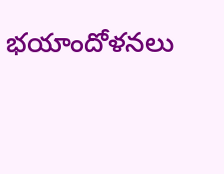భయాందోళనలు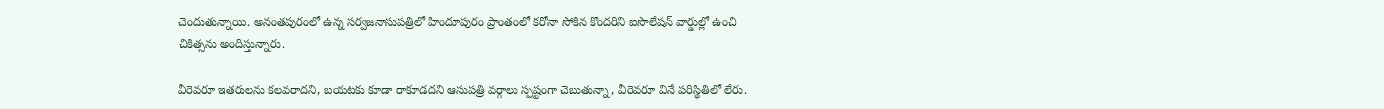చెందుతున్నాయి. అనంతపురంలో ఉన్న సర్వజనాసుపత్రిలో హిందూపురం ప్రాంతంలో కరోనా సోకిన కొందరిని ఐసొలేషన్ వార్డుల్లో ఉంచి చికిత్సను అందిస్తున్నారు.

వీరెవరూ ఇతరులను కలవరాదని, బయటకు కూడా రాకూడదని ఆసుపత్రి వర్గాలు స్పష్టంగా చెబుతున్నా, వీరెవరూ వినే పరిస్థితిలో లేరు.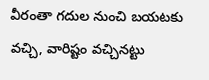వీరంతా గదుల నుంచి బయటకు వచ్చి, వారిష్టం వచ్చినట్టు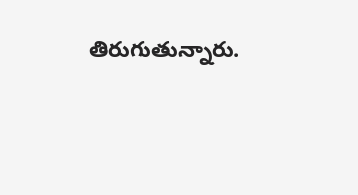తిరుగుతున్నారు.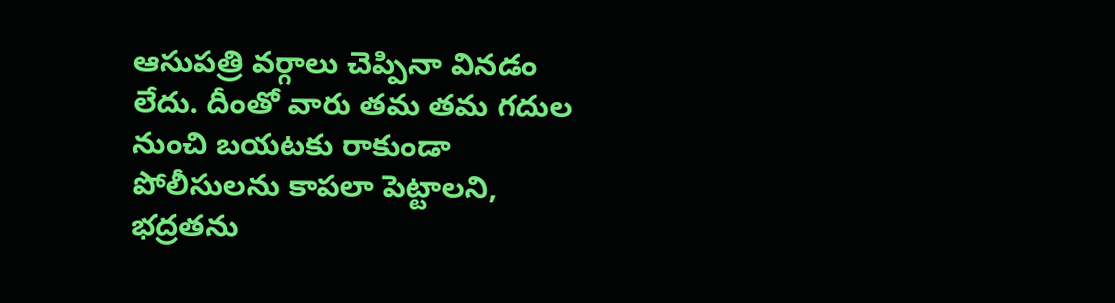ఆసుపత్రి వర్గాలు చెప్పినా వినడం లేదు. దీంతో వారు తమ తమ గదుల నుంచి బయటకు రాకుండా పోలీసులను కాపలా పెట్టాలని, భద్రతను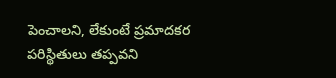పెంచాలని, లేకుంటే ప్రమాదకర పరిస్థితులు తప్పవని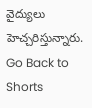వైద్యులు హెచ్చరిస్తున్నారు.
Go Back to Shorts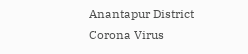Anantapur District
Corona Virus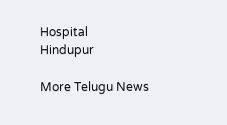Hospital
Hindupur

More Telugu News